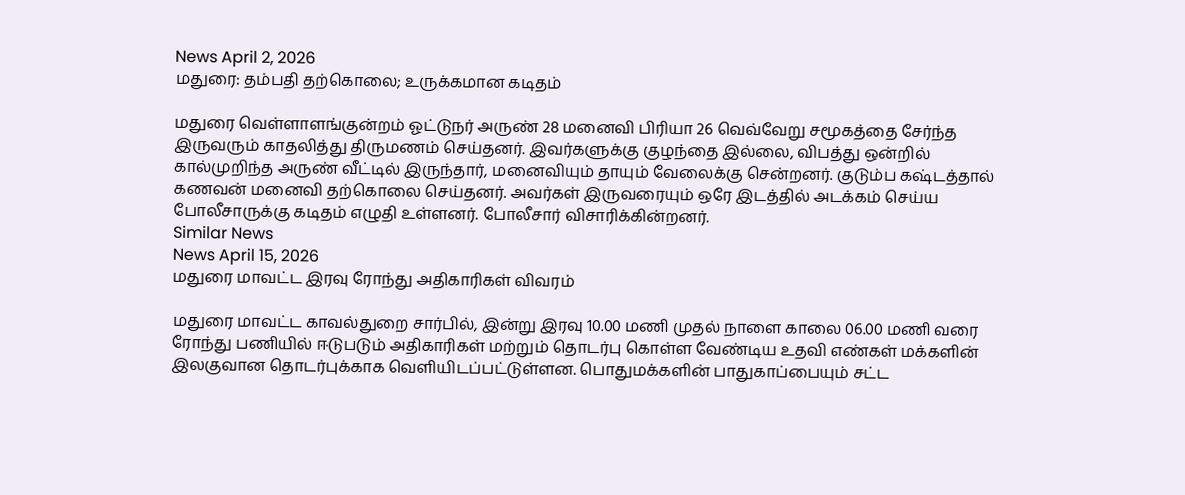News April 2, 2026
மதுரை: தம்பதி தற்கொலை; உருக்கமான கடிதம்

மதுரை வெள்ளாளங்குன்றம் ஓட்டுநர் அருண் 28 மனைவி பிரியா 26 வெவ்வேறு சமூகத்தை சேர்ந்த இருவரும் காதலித்து திருமணம் செய்தனர். இவர்களுக்கு குழந்தை இல்லை, விபத்து ஒன்றில் கால்முறிந்த அருண் வீட்டில் இருந்தார், மனைவியும் தாயும் வேலைக்கு சென்றனர். குடும்ப கஷ்டத்தால் கணவன் மனைவி தற்கொலை செய்தனர். அவர்கள் இருவரையும் ஒரே இடத்தில் அடக்கம் செய்ய போலீசாருக்கு கடிதம் எழுதி உள்ளனர். போலீசார் விசாரிக்கின்றனர்.
Similar News
News April 15, 2026
மதுரை மாவட்ட இரவு ரோந்து அதிகாரிகள் விவரம்

மதுரை மாவட்ட காவல்துறை சார்பில், இன்று இரவு 10.00 மணி முதல் நாளை காலை 06.00 மணி வரை ரோந்து பணியில் ஈடுபடும் அதிகாரிகள் மற்றும் தொடர்பு கொள்ள வேண்டிய உதவி எண்கள் மக்களின் இலகுவான தொடர்புக்காக வெளியிடப்பட்டுள்ளன. பொதுமக்களின் பாதுகாப்பையும் சட்ட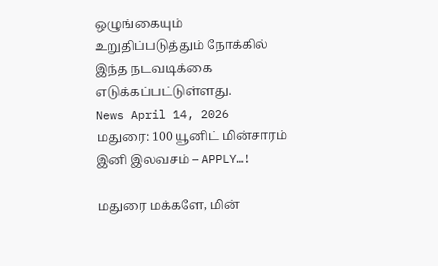ஒழுங்கையும் உறுதிப்படுத்தும் நோக்கில் இந்த நடவடிக்கை எடுக்கப்பட்டுள்ளது.
News April 14, 2026
மதுரை: 100 யூனிட் மின்சாரம் இனி இலவசம் – APPLY…!

மதுரை மக்களே, மின்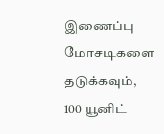இணைப்பு மோசடிகளை தடுக்கவும், 100 யூனிட்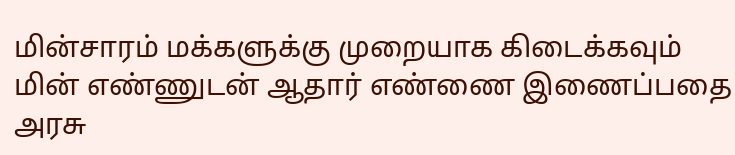மின்சாரம் மக்களுக்கு முறையாக கிடைக்கவும் மின் எண்ணுடன் ஆதார் எண்ணை இணைப்பதை அரசு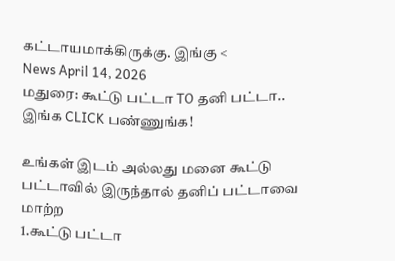கட்டாயமாக்கிருக்கு. இங்கு <
News April 14, 2026
மதுரை: கூட்டு பட்டா TO தனி பட்டா.. இங்க CLICK பண்ணுங்க!

உங்கள் இடம் அல்லது மனை கூட்டு பட்டாவில் இருந்தால் தனிப் பட்டாவை மாற்ற
1.கூட்டு பட்டா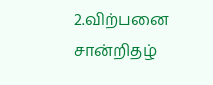2.விற்பனை சான்றிதழ்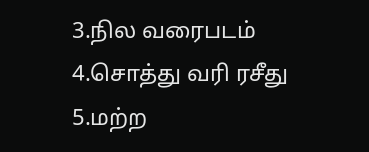3.நில வரைபடம்
4.சொத்து வரி ரசீது
5.மற்ற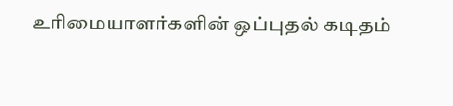உரிமையாளர்களின் ஒப்புதல் கடிதம்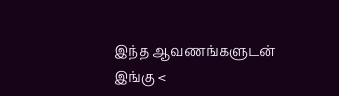இந்த ஆவணங்களுடன் இங்கு <